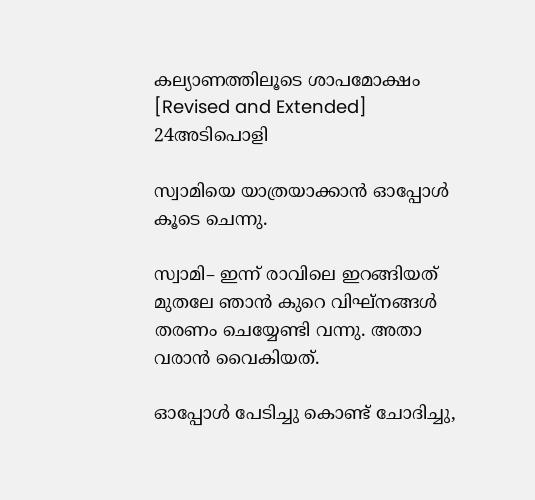കല്യാണത്തിലൂടെ ശാപമോക്ഷം [Revised and Extended] 24അടിപൊളി

സ്വാമിയെ യാത്രയാക്കാൻ ഓപ്പോൾ കൂടെ ചെന്നു.

സ്വാമി– ഇന്ന് രാവിലെ ഇറങ്ങിയത് മുതലേ ഞാൻ കുറെ വിഘ്നങ്ങൾ തരണം ചെയ്യേണ്ടി വന്നു. അതാ വരാൻ വൈകിയത്.

ഓപ്പോൾ പേടിച്ചു കൊണ്ട് ചോദിച്ചു,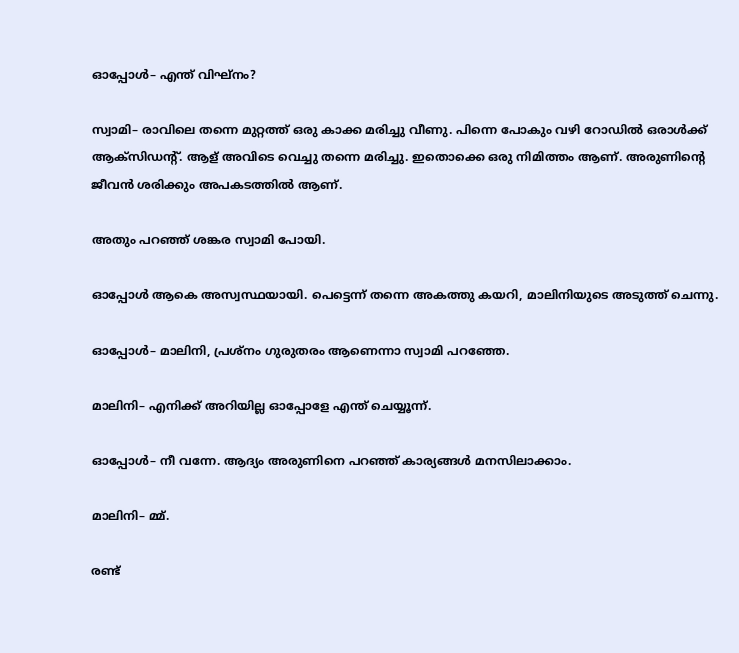ഓപ്പോൾ– എന്ത് വിഘ്നം?

സ്വാമി– രാവിലെ തന്നെ മുറ്റത്ത് ഒരു കാക്ക മരിച്ചു വീണു. പിന്നെ പോകും വഴി റോഡിൽ ഒരാൾക്ക് ആക്സിഡന്റ്. ആള് അവിടെ വെച്ചു തന്നെ മരിച്ചു. ഇതൊക്കെ ഒരു നിമിത്തം ആണ്. അരുണിന്റെ ജീവൻ ശരിക്കും അപകടത്തിൽ ആണ്.

അതും പറഞ്ഞ് ശങ്കര സ്വാമി പോയി.

ഓപ്പോൾ ആകെ അസ്വസ്ഥയായി. പെട്ടെന്ന് തന്നെ അകത്തു കയറി, മാലിനിയുടെ അടുത്ത് ചെന്നു.

ഓപ്പോൾ– മാലിനി, പ്രശ്നം ഗുരുതരം ആണെന്നാ സ്വാമി പറഞ്ഞേ.

മാലിനി– എനിക്ക് അറിയില്ല ഓപ്പോളേ എന്ത് ചെയ്യൂന്ന്.

ഓപ്പോൾ– നീ വന്നേ. ആദ്യം അരുണിനെ പറഞ്ഞ് കാര്യങ്ങൾ മനസിലാക്കാം.

മാലിനി– മ്മ്.

രണ്ട്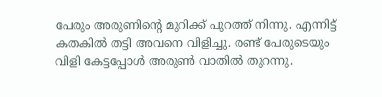പേരും അരുണിന്റെ മുറിക്ക് പുറത്ത് നിന്നു. എന്നിട്ട് കതകിൽ തട്ടി അവനെ വിളിച്ചു. രണ്ട് പേരുടെയും വിളി കേട്ടപ്പോൾ അരുൺ വാതിൽ തുറന്നു.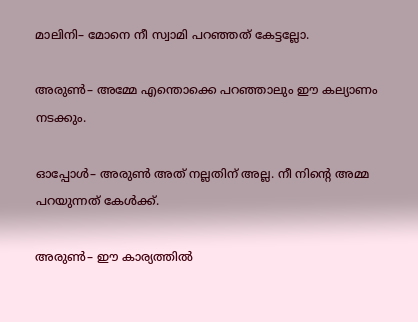മാലിനി– മോനെ നീ സ്വാമി പറഞ്ഞത് കേട്ടല്ലോ.

അരുൺ– അമ്മേ എന്തൊക്കെ പറഞ്ഞാലും ഈ കല്യാണം നടക്കും.

ഓപ്പോൾ– അരുൺ അത് നല്ലതിന് അല്ല. നീ നിന്റെ അമ്മ പറയുന്നത് കേൾക്ക്.

അരുൺ– ഈ കാര്യത്തിൽ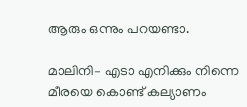ആരും ഒന്നും പറയണ്ടാ.

മാലിനി– എടാ എനിക്കും നിന്നെ മീരയെ കൊണ്ട് കല്യാണം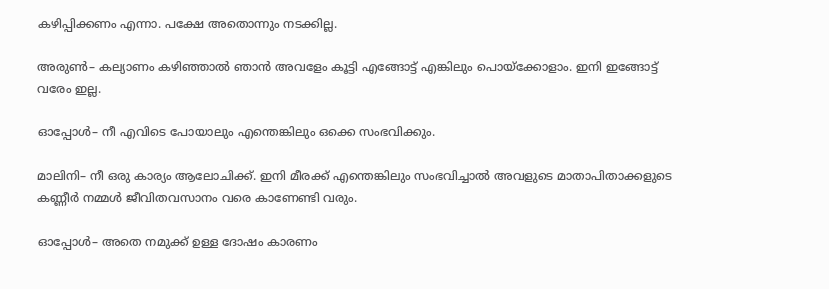കഴിപ്പിക്കണം എന്നാ. പക്ഷേ അതൊന്നും നടക്കില്ല.

അരുൺ– കല്യാണം കഴിഞ്ഞാൽ ഞാൻ അവളേം കൂട്ടി എങ്ങോട്ട് എങ്കിലും പൊയ്ക്കോളാം. ഇനി ഇങ്ങോട്ട് വരേം ഇല്ല.

ഓപ്പോൾ– നീ എവിടെ പോയാലും എന്തെങ്കിലും ഒക്കെ സംഭവിക്കും.

മാലിനി– നീ ഒരു കാര്യം ആലോചിക്ക്. ഇനി മീരക്ക് എന്തെങ്കിലും സംഭവിച്ചാൽ അവളുടെ മാതാപിതാക്കളുടെ കണ്ണീർ നമ്മൾ ജീവിതവസാനം വരെ കാണേണ്ടി വരും.

ഓപ്പോൾ– അതെ നമുക്ക് ഉള്ള ദോഷം കാരണം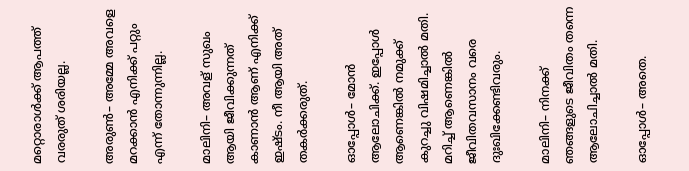മറ്റൊരാൾക്ക് ആപത്ത് വരരുത് ശരിയല്ല.

അരുൺ– അമ്മേ അവളെ മറക്കാൻ എനിക്ക് പറ്റും എന്ന് തോന്നുന്നില്ല.

മാലിനി– അവള് സുഖം ആയി ജീവിക്കുന്നത് കാണാൻ ആണ് എനിക്ക് ഇഷ്ടം. നീ ആയി അത് തകർക്കരുത്.

ഓപ്പോൾ– മോൻ ആലോചിക്ക്. ഇപ്പോൾ ആണെങ്കിൽ നമുക്ക് കുറച്ചു വിഷമിച്ചാൽ മതി. മറിച്ച് ആണെങ്കിൽ ജീവിതവസാനം വരെ ദുഃഖിക്കേണ്ടിവരും.

മാലിനി– നിനക്ക് ഞങ്ങളുടെ ജീവിതം തന്നെ ആലോചിച്ചാൽ മതി.

ഓപ്പോൾ– അതെ.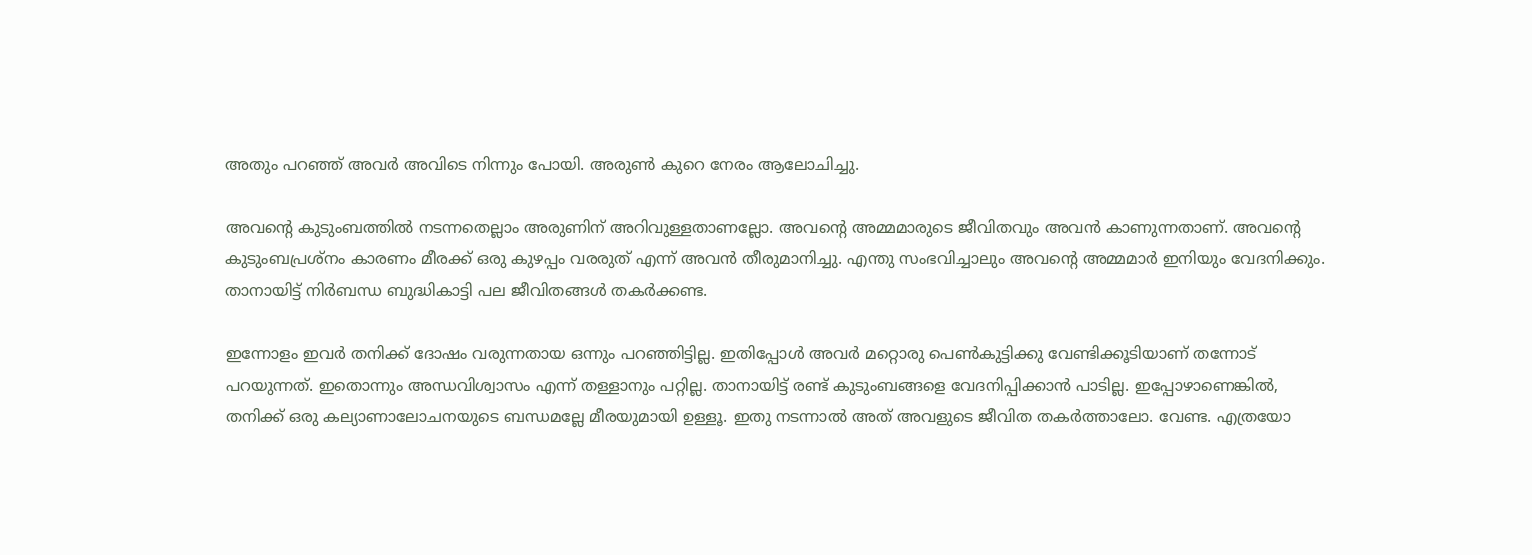അതും പറഞ്ഞ് അവർ അവിടെ നിന്നും പോയി. അരുൺ കുറെ നേരം ആലോചിച്ചു.

അവന്റെ കുടുംബത്തിൽ നടന്നതെല്ലാം അരുണിന്‌ അറിവുള്ളതാണല്ലോ. അവന്റെ അമ്മമാരുടെ ജീവിതവും അവൻ കാണുന്നതാണ്‌. അവന്റെ കുടുംബപ്രശ്നം കാരണം മീരക്ക് ഒരു കുഴപ്പം വരരുത് എന്ന് അവൻ തീരുമാനിച്ചു. എന്തു സംഭവിച്ചാലും അവന്റെ അമ്മമാർ ഇനിയും വേദനിക്കും. താനായിട്ട് നിർബന്ധ ബുദ്ധികാട്ടി പല ജീവിതങ്ങൾ തകർക്കണ്ട.

ഇന്നോളം ഇവർ തനിക്ക് ദോഷം വരുന്നതായ ഒന്നും പറഞ്ഞിട്ടില്ല. ഇതിപ്പോൾ അവർ മറ്റൊരു പെൺകുട്ടിക്കു വേണ്ടിക്കൂടിയാണ്‌ തന്നോട് പറയുന്നത്. ഇതൊന്നും അന്ധവിശ്വാസം എന്ന് തള്ളാനും പറ്റില്ല. താനായിട്ട് രണ്ട് കുടുംബങ്ങളെ വേദനിപ്പിക്കാൻ പാടില്ല. ഇപ്പോഴാണെങ്കിൽ, തനിക്ക് ഒരു കല്യാണാലോചനയുടെ ബന്ധമല്ലേ മീരയുമായി ഉള്ളൂ. ഇതു നടന്നാൽ അത് അവളുടെ ജീവിത തകർത്താലോ. വേണ്ട. എത്രയോ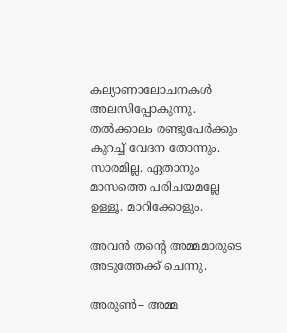കല്യാണാലോചനകൾ അലസിപ്പോകുന്നു. തൽക്കാലം രണ്ടുപേർക്കും കുറച്ച് വേദന തോന്നും. സാരമില്ല. ഏതാനും മാസത്തെ പരിചയമല്ലേ ഉള്ളൂ. മാറിക്കോളും.

അവൻ തന്റെ അമ്മമാരുടെ അടുത്തേക്ക് ചെന്നു.

അരുൺ– അമ്മ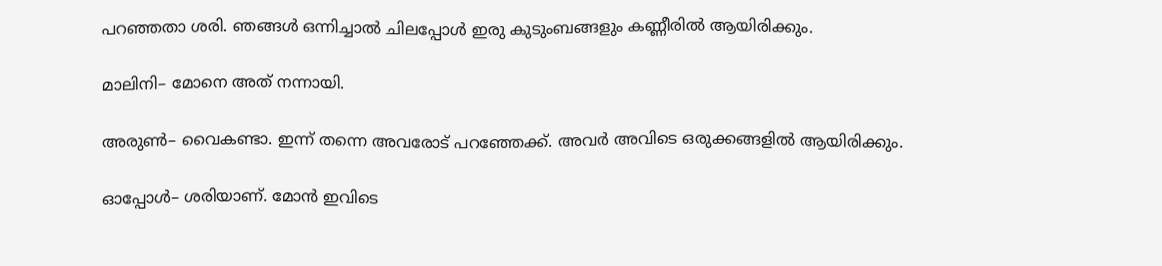പറഞ്ഞതാ ശരി. ഞങ്ങൾ ഒന്നിച്ചാൽ ചിലപ്പോൾ ഇരു കുടുംബങ്ങളും കണ്ണീരിൽ ആയിരിക്കും.

മാലിനി– മോനെ അത് നന്നായി.

അരുൺ– വൈകണ്ടാ. ഇന്ന് തന്നെ അവരോട് പറഞ്ഞേക്ക്. അവർ അവിടെ ഒരുക്കങ്ങളിൽ ആയിരിക്കും.

ഓപ്പോൾ– ശരിയാണ്‌. മോൻ ഇവിടെ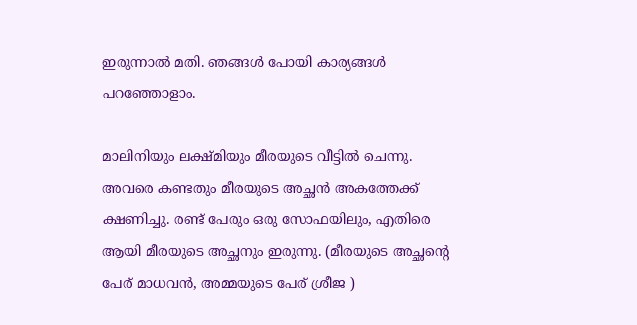ഇരുന്നാൽ മതി. ഞങ്ങൾ പോയി കാര്യങ്ങൾ പറഞ്ഞോളാം.

മാലിനിയും ലക്ഷ്മിയും മീരയുടെ വീട്ടിൽ ചെന്നു. അവരെ കണ്ടതും മീരയുടെ അച്ഛൻ അകത്തേക്ക് ക്ഷണിച്ചു. രണ്ട് പേരും ഒരു സോഫയിലും, എതിരെ ആയി മീരയുടെ അച്ഛനും ഇരുന്നു. (മീരയുടെ അച്ഛന്റെ പേര് മാധവൻ, അമ്മയുടെ പേര് ശ്രീജ )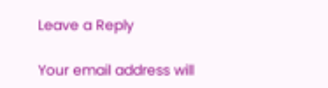Leave a Reply

Your email address will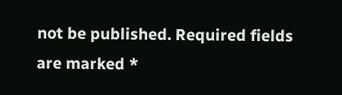not be published. Required fields are marked *